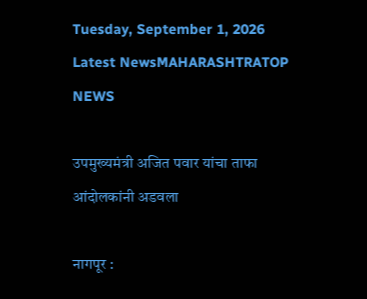Tuesday, September 1, 2026
Latest NewsMAHARASHTRATOP NEWS

उपमुख्यमंत्री अजित पवार यांचा ताफा आंदोलकांनी अडवला

नागपूर :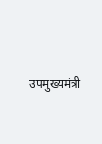उपमुख्यमंत्री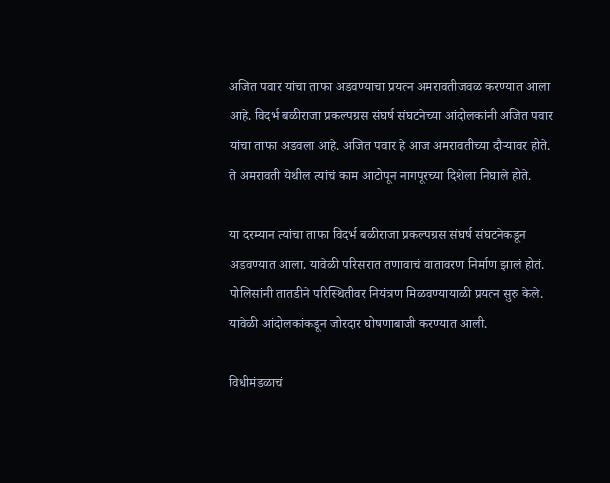अजित पवार यांचा ताफा अडवण्याचा प्रयत्न अमरावतीजवळ करण्यात आला आहे. विदर्भ बळीराजा प्रकल्पग्रस संघर्ष संघटनेच्या आंदोलकांनी अजित पवार यांचा ताफा अडवला आहे. अजित पवार हे आज अमरावतीच्या दौऱ्यावर होते. ते अमरावती येथील त्यांचं काम आटोपून नागपूरच्या दिशेला निघाले होते.

या दरम्यान त्यांचा ताफा विदर्भ बळीराजा प्रकल्पग्रस संघर्ष संघटनेकडून अडवण्यात आला. यावेळी परिसरात तणावाचं वातावरण निर्माण झालं होतं. पोलिसांनी तातडीने परिस्थितीवर नियंत्रण मिळवण्यायाळी प्रयत्न सुरु केले. यावेळी आंदोलकांकडून जोरदार घोषणाबाजी करण्यात आली.

विधीमंडळाचं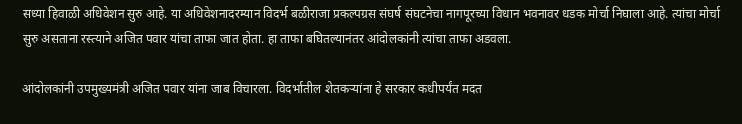सध्या हिवाळी अधिवेशन सुरु आहे. या अधिवेशनादरम्यान विदर्भ बळीराजा प्रकल्पग्रस संघर्ष संघटनेचा नागपूरच्या विधान भवनावर धडक मोर्चा निघाला आहे. त्यांचा मोर्चा सुरु असताना रस्त्याने अजित पवार यांचा ताफा जात होता. हा ताफा बघितल्यानंतर आंदोलकांनी त्यांचा ताफा अडवला.

आंदोलकांनी उपमुख्यमंत्री अजित पवार यांना जाब विचारला. विदर्भातील शेतकऱ्यांना हे सरकार कधीपर्यंत मदत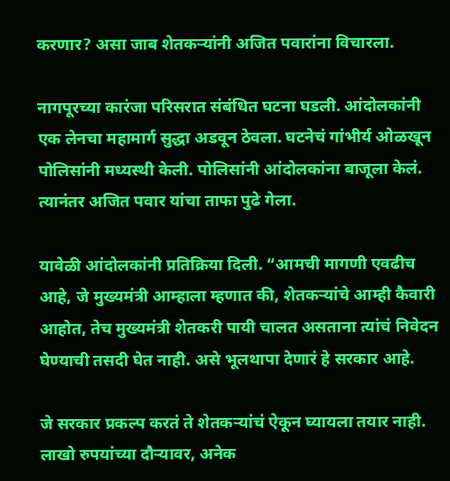करणार? असा जाब शेतकऱ्यांनी अजित पवारांना विचारला.

नागपूरच्या कारंजा परिसरात संबंधित घटना घडली. आंदोलकांनी एक लेनचा महामार्ग सुद्धा अडवून ठेवला. घटनेचं गांभीर्य ओळखून पोलिसांनी मध्यस्थी केली. पोलिसांनी आंदोलकांना बाजूला केलं. त्यानंतर अजित पवार यांचा ताफा पुढे गेला.

यावेळी आंदोलकांनी प्रतिक्रिया दिली. “आमची मागणी एवढीच आहे, जे मुख्यमंत्री आम्हाला म्हणात की, शेतकऱ्यांचे आम्ही कैवारी आहोत, तेच मुख्यमंत्री शेतकरी पायी चालत असताना त्यांचं निवेदन घेण्याची तसदी घेत नाही. असे भूलथापा देणारं हे सरकार आहे.

जे सरकार प्रकल्प करतं ते शेतकऱ्यांचं ऐकून घ्यायला तयार नाही. लाखो रुपयांच्या दौऱ्यावर, अनेक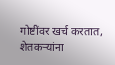गोष्टींवर खर्च करतात, शेतकऱ्यांना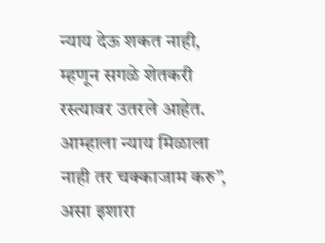न्याय देऊ शकत नाही, म्हणून सगळे शेतकरी रस्त्यावर उतरले आहेत. आम्हाला न्याय मिळाला नाही तर चक्काजाम करु”, असा इशारा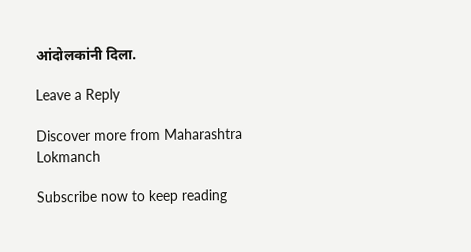आंदोलकांनी दिला.

Leave a Reply

Discover more from Maharashtra Lokmanch

Subscribe now to keep reading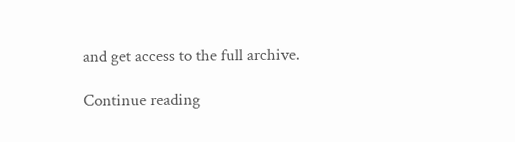and get access to the full archive.

Continue reading